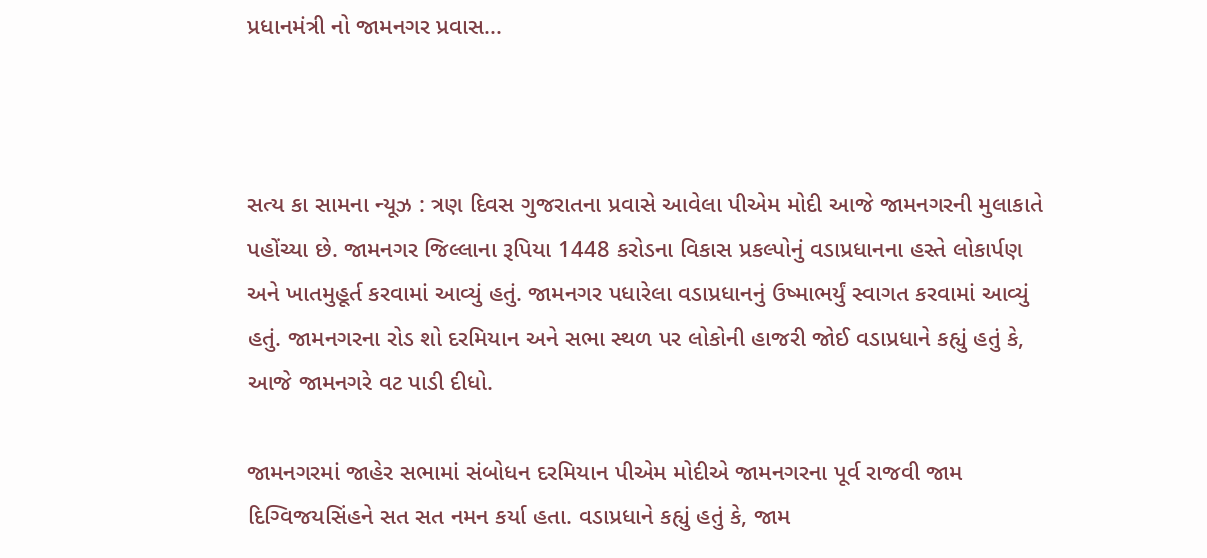પ્રધાનમંત્રી નો જામનગર પ્રવાસ...



સત્ય કા સામના ન્યૂઝ : ત્રણ દિવસ ગુજરાતના પ્રવાસે આવેલા પીએમ મોદી આજે જામનગરની મુલાકાતે પહોંચ્યા છે. જામનગર જિલ્લાના રૂપિયા 1448 કરોડના વિકાસ પ્રકલ્પોનું વડાપ્રધાનના હસ્તે લોકાર્પણ અને ખાતમુહૂર્ત કરવામાં આવ્યું હતું. જામનગર પધારેલા વડાપ્રધાનનું ઉષ્માભર્યું સ્વાગત કરવામાં આવ્યું હતું. જામનગરના રોડ શો દરમિયાન અને સભા સ્થળ પર લોકોની હાજરી જોઈ વડાપ્રધાને કહ્યું હતું કે, આજે જામનગરે વટ પાડી દીધો.

જામનગરમાં જાહેર સભામાં સંબોધન દરમિયાન પીએમ મોદીએ જામનગરના પૂર્વ રાજવી જામ દિગ્વિજયસિંહને સત સત નમન કર્યા હતા. વડાપ્રધાને કહ્યું હતું કે, જામ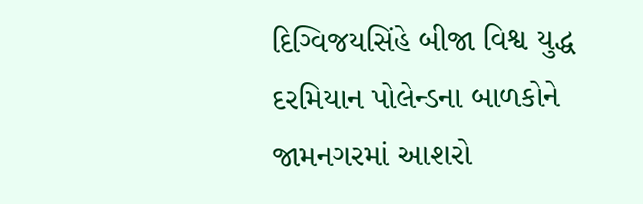દિગ્વિજયસિંહે બીજા વિશ્વ યુદ્ધ દરમિયાન પોલેન્ડના બાળકોને જામનગરમાં આશરો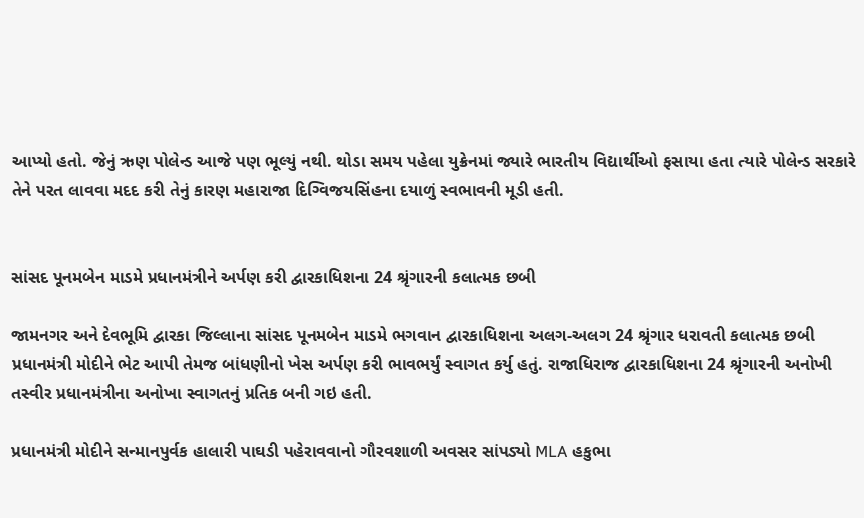આપ્યો હતો. જેનું ઋણ પોલેન્ડ આજે પણ ભૂલ્યું નથી. થોડા સમય પહેલા યુક્રેનમાં જ્યારે ભારતીય વિદ્યાર્થીઓ ફસાયા હતા ત્યારે પોલેન્ડ સરકારે તેને પરત લાવવા મદદ કરી તેનું કારણ મહારાજા દિગ્વિજયસિંહના દયાળું સ્વભાવની મૂડી હતી.


સાંસદ પૂનમબેન માડમે પ્રધાનમંત્રીને અર્પણ કરી દ્વારકાધિશના 24 શ્રૃંગારની કલાત્મક છબી

જામનગર અને દેવભૂમિ દ્વારકા જિલ્લાના સાંસદ પૂનમબેન માડમે ભગવાન દ્વારકાધિશના અલગ-અલગ 24 શ્રૃંગાર ધરાવતી કલાત્મક છબી પ્રધાનમંત્રી મોદીને ભેટ આપી તેમજ બાંધણીનો ખેસ અર્પણ કરી ભાવભર્યું સ્વાગત કર્યુ હતું. રાજાધિરાજ દ્વારકાધિશના 24 શ્રૃંગારની અનોખી તસ્વીર પ્રધાનમંત્રીના અનોખા સ્વાગતનું પ્રતિક બની ગઇ હતી.

પ્રધાનમંત્રી મોદીને સન્માનપુર્વક હાલારી પાઘડી પહેરાવવાનો ગૌરવશાળી અવસર સાંપડ્યો MLA હકુભા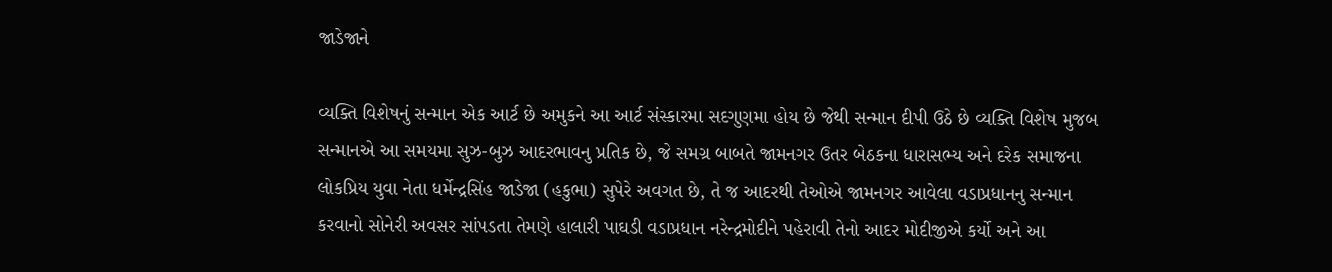જાડેજાને

વ્યક્તિ વિશેષનું સન્માન એક આર્ટ છે અમુકને આ આર્ટ સંસ્કારમા સદગુણમા હોય છે જેથી સન્માન દીપી ઉઠે છે વ્યક્તિ વિશેષ મુજબ સન્માનએ આ સમયમા સુઝ-બુઝ આદરભાવનુ પ્રતિક છે, જે સમગ્ર બાબતે જામનગર ઉતર બેઠકના ધારાસભ્ય અને દરેક સમાજના લોકપ્રિય યુવા નેતા ધર્મેન્દ્રસિંહ જાડેજા (હકુભા) સુપેરે અવગત છે, તે જ આદરથી તેઓએ જામનગર આવેલા વડાપ્રધાનનુ સન્માન કરવાનો સોનેરી અવસર સાંપડતા તેમણે હાલારી પાઘડી વડાપ્રધાન નરેન્દ્રમોદીને પહેરાવી તેનો આદર મોદીજીએ કર્યો અને આ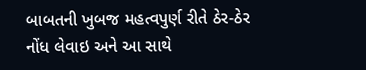બાબતની ખુબજ મહત્વપુર્ણ રીતે ઠેર-ઠેર નોંધ લેવાઇ અને આ સાથે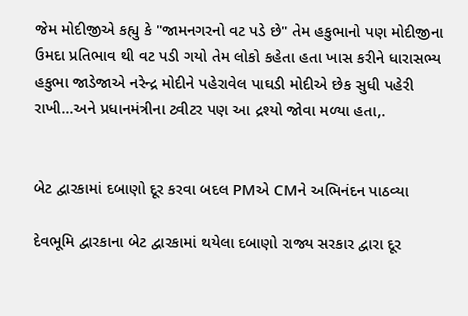જેમ મોદીજીએ કહ્યુ કે "જામનગરનો વટ પડે છે" તેમ હકુભાનો પણ મોદીજીના ઉમદા પ્રતિભાવ થી વટ પડી ગયો તેમ લોકો કહેતા હતા ખાસ કરીને ધારાસભ્ય હકુભા જાડેજાએ નરેન્દ્ર મોદીને પહેરાવેલ પાઘડી મોદીએ છેક સુધી પહેરી રાખી...અને પ્રધાનમંત્રીના ટ્વીટર પણ આ દ્રશ્યો જોવા મળ્યા હતા,.


બેટ દ્વારકામાં દબાણો દૂર કરવા બદલ PMએ CMને અભિનંદન પાઠવ્યા

દેવભૂમિ દ્વારકાના બેટ દ્વારકામાં થયેલા દબાણો રાજ્ય સરકાર દ્વારા દૂર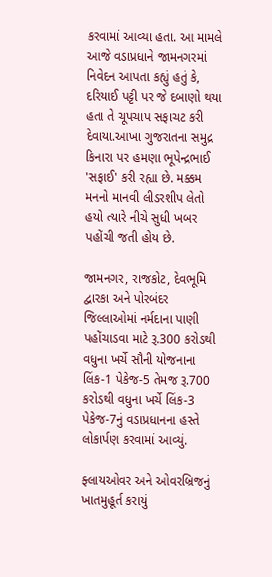કરવામાં આવ્યા હતા. આ મામલે આજે વડાપ્રધાને જામનગરમાં નિવેદન આપતા કહ્યું હતું કે, દરિયાઈ પટ્ટી પર જે દબાણો થયા હતા તે ચૂપચાપ સફાચટ કરી દેવાયા.આખા ગુજરાતના સમુદ્ર કિનારા પર હમણા ભૂપેન્દ્રભાઈ 'સફાઈ' કરી રહ્યા છે. મક્કમ મનનો માનવી લીડરશીપ લેતો હયો ત્યારે નીચે સુધી ખબર પહોંચી જતી હોય છે.

જામનગર, રાજકોટ, દેવભૂમિ દ્વારકા અને પોરબંદર જિલ્લાઓમાં નર્મદાના પાણી પહોંચાડવા માટે રૂ.300 કરોડથી વધુના ખર્ચે સૌની યોજનાના લિંક-1 પેકેજ-5 તેમજ રૂ.700 કરોડથી વધુના ખર્ચે લિંક-3 પેકેજ-7નું વડાપ્રધાનના હસ્તે લોકાર્પણ કરવામાં આવ્યું.

ફ્લાયઓવર અને ઓવરબ્રિજનું ખાતમુહૂર્ત કરાયું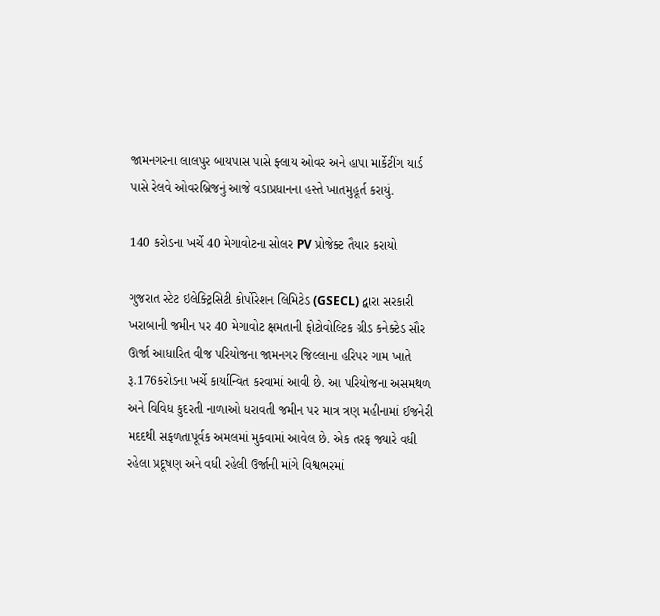જામનગરના લાલપુર બાયપાસ પાસે ફ્લાય ઓવર અને હાપા માર્કેટીંગ યાર્ડ પાસે રેલવે ઓવરબ્રિજનું આજે વડાપ્રધાનના હસ્તે ખાતમુહૂર્ત કરાયું.

140 કરોડના ખર્ચે 40 મેગાવોટના સોલર PV પ્રોજેક્ટ તૈયાર કરાયો

ગુજરાત સ્ટેટ ઇલેક્ટ્રિસિટી કોર્પોરેશન લિમિટેડ (GSECL) દ્વારા સરકારી ખરાબાની જમીન પર 40 મેગાવોટ ક્ષમતાની ફોટોવોલ્ટિક ગ્રીડ કનેક્ટેડ સૌર ઊર્જા આધારિત વીજ પરિયોજના જામનગર જિલ્લાના હરિપર ગામ ખાતે રૂ.176કરોડના ખર્ચે કાર્યાન્વિત કરવામાં આવી છે. આ પરિયોજના અસમથળ અને વિવિધ કુદરતી નાળાઓ ધરાવતી જમીન પર માત્ર ત્રણ મહીનામાં ઈજનેરી મદદથી સફળતાપૂર્વક અમલમાં મુકવામાં આવેલ છે. એક તરફ જ્યારે વધી રહેલા પ્રદૂષણ અને વધી રહેલી ઉર્જાની માંગે વિશ્વભરમાં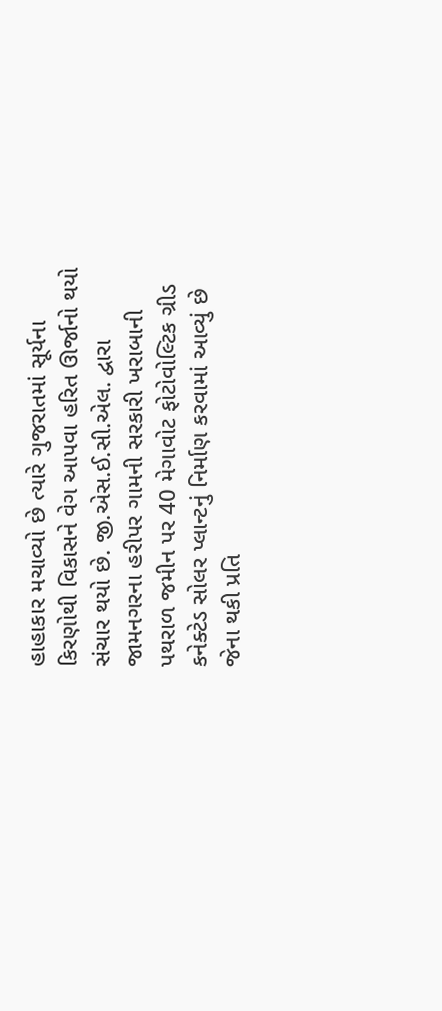હાહાકાર મચાવ્યો છે ત્યારે ગુજરાતમાં સૂર્યના કિરણોથી વિકાસને વેગ આપવા હરિત ઊર્જાનો થયો સંચાર થયો છે. જી.એસ.ઈ.સી.એલ. દ્વારા જામનગરના હરીપર ગામની સરકારી ખરાબાની પથરાળ જમીન પર 40 મેગાવોટ ફોટોવોલ્ટિક ગ્રીડ કનેક્ટેડ સોલર પ્લાન્ટનું નિર્માણ કરવામાં આવ્યું છે જેના થકી પ્રતિ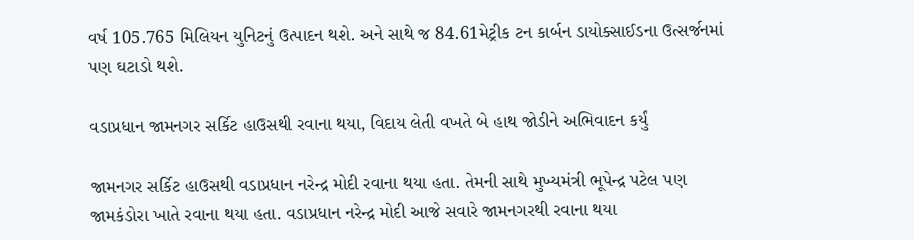વર્ષ 105.765 મિલિયન યુનિટનું ઉત્પાદન થશે. અને સાથે જ 84.61મેટ્રીક ટન કાર્બન ડાયોક્સાઈડના ઉત્સર્જનમાં પણ ઘટાડો થશે.

વડાપ્રધાન જામનગર સર્કિટ હાઉસથી રવાના થયા, વિદાય લેતી વખતે બે હાથ જોડીને અભિવાદન કર્યું

જામનગર સર્કિટ હાઉસથી વડાપ્રધાન નરેન્દ્ર મોદી રવાના થયા હતા. તેમની સાથે મુખ્યમંત્રી ભૂપેન્દ્ર પટેલ પણ જામકંડોરા ખાતે રવાના થયા હતા. વડાપ્રધાન નરેન્દ્ર મોદી આજે સવારે જામનગરથી રવાના થયા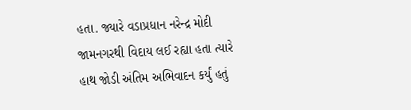હતા. જ્યારે વડાપ્રધાન નરેન્દ્ર મોદી જામનગરથી વિદાય લઈ રહ્યા હતા ત્યારે હાથ જોડી અંતિમ અભિવાદન કર્યું હતું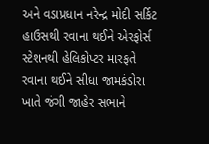અને વડાપ્રધાન નરેન્દ્ર મોદી સર્કિટ હાઉસથી રવાના થઈને એરફોર્સ સ્ટેશનથી હેલિકોપ્ટર મારફતે રવાના થઈને સીધા જામકંડોરા ખાતે જંગી જાહેર સભાને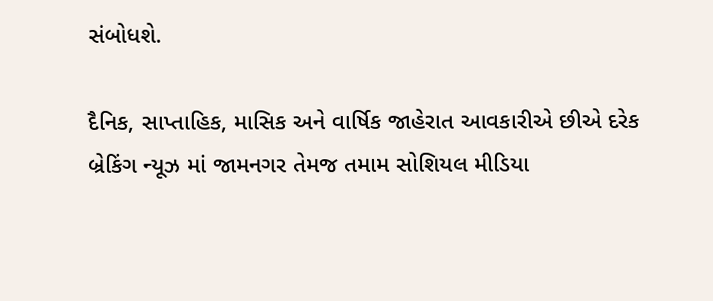સંબોધશે.

દૈનિક, સાપ્તાહિક, માસિક અને વાર્ષિક જાહેરાત આવકારીએ છીએ દરેક બ્રેકિંગ ન્યૂઝ માં જામનગર તેમજ તમામ સોશિયલ મીડિયા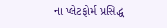ના પ્લેટફોર્મ પ્રસિદ્ધ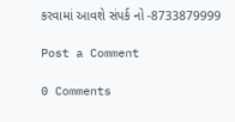કરવામાં આવશે સંપર્ક નો -8733879999

Post a Comment

0 Comments